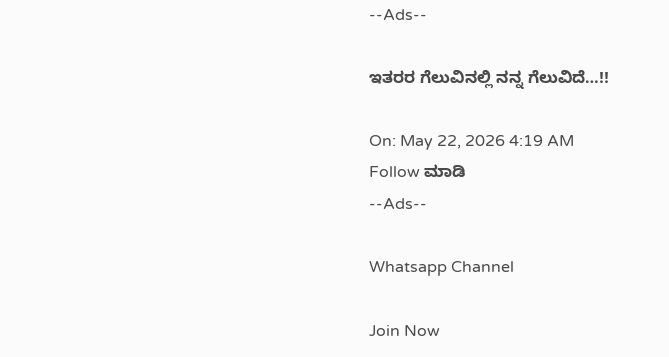--Ads--

ಇತರರ ಗೆಲುವಿನಲ್ಲಿ ನನ್ನ ಗೆಲುವಿದೆ…!!

On: May 22, 2026 4:19 AM
Follow ಮಾಡಿ
--Ads--

Whatsapp Channel

Join Now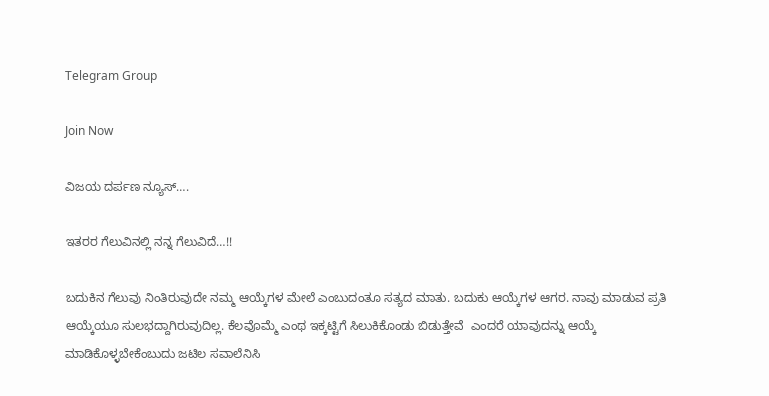Telegram Group

Join Now

ವಿಜಯ ದರ್ಪಣ ನ್ಯೂಸ್….

ಇತರರ ಗೆಲುವಿನಲ್ಲಿ ನನ್ನ ಗೆಲುವಿದೆ…!!

ಬದುಕಿನ ಗೆಲುವು ನಿಂತಿರುವುದೇ ನಮ್ಮ ಆಯ್ಕೆಗಳ ಮೇಲೆ ಎಂಬುದಂತೂ ಸತ್ಯದ ಮಾತು. ಬದುಕು ಆಯ್ಕೆಗಳ ಆಗರ. ನಾವು ಮಾಡುವ ಪ್ರತಿ ಆಯ್ಕೆಯೂ ಸುಲಭದ್ದಾಗಿರುವುದಿಲ್ಲ. ಕೆಲವೊಮ್ಮೆ ಎಂಥ ಇಕ್ಕಟ್ಟಿಗೆ ಸಿಲುಕಿಕೊಂಡು ಬಿಡುತ್ತೇವೆ  ಎಂದರೆ ಯಾವುದನ್ನು ಆಯ್ಕೆ  ಮಾಡಿಕೊಳ್ಳಬೇಕೆಂಬುದು ಜಟಿಲ ಸವಾಲೆನಿಸಿ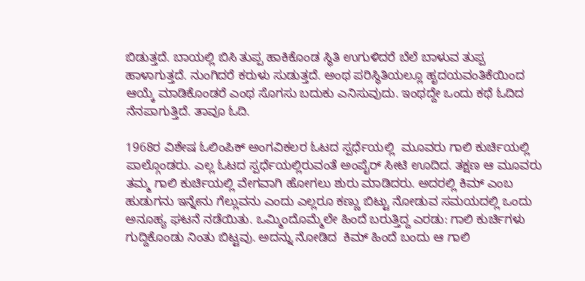ಬಿಡುತ್ತದೆ. ಬಾಯಲ್ಲಿ ಬಿಸಿ ತುಪ್ಪ ಹಾಕಿಕೊಂಡ ಸ್ಥಿತಿ ಉಗುಳಿದರೆ ಬೆಲೆ ಬಾಳುವ ತುಪ್ಪ ಹಾಳಾಗುತ್ತದೆ. ನುಂಗಿದರೆ ಕರುಳು ಸುಡುತ್ತದೆ. ಅಂಥ ಪರಿಸ್ಥಿತಿಯಲ್ಲೂ ಹೃದಯವಂತಿಕೆಯಿಂದ ಆಯ್ಕೆ ಮಾಡಿಕೊಂಡರೆ ಎಂಥ ಸೊಗಸು ಬದುಕು ಎನಿಸುವುದು. ಇಂಥದ್ದೇ ಒಂದು ಕಥೆ ಓದಿದ ನೆನಪಾಗುತ್ತಿದೆ. ತಾವೂ ಓದಿ.

1968ರ ವಿಶೇಷ ಓಲಿಂಪಿಕ್ ಅಂಗವಿಕಲರ ಓಟದ ಸ್ಪರ್ಧೆಯಲ್ಲಿ  ಮೂವರು ಗಾಲಿ ಕುರ್ಚಿಯಲ್ಲಿ ಪಾಲ್ಗೊಂಡರು. ಎಲ್ಲ ಓಟದ ಸ್ಪರ್ಧೆಯಲ್ಲಿರುವಂತೆ ಅಂಪೈರ್ ಸೀಟಿ ಊದಿದ. ತಕ್ಷಣ ಆ ಮೂವರು ತಮ್ಮ ಗಾಲಿ ಕುರ್ಚಿಯಲ್ಲಿ ವೇಗವಾಗಿ ಹೋಗಲು ಶುರು ಮಾಡಿದರು. ಅದರಲ್ಲಿ ಕಿಮ್ ಎಂಬ ಹುಡುಗನು ಇನ್ನೇನು ಗೆಲ್ಲುವನು ಎಂದು ಎಲ್ಲರೂ ಕಣ್ಣು ಬಿಟ್ಟು ನೋಡುವ ಸಮಯದಲ್ಲಿ ಒಂದು ಅನೂಹ್ಯ ಘಟನೆ ನಡೆಯಿತು. ಒಮ್ಮಿಂದೊಮ್ಮೆಲೇ ಹಿಂದೆ ಬರುತ್ತಿದ್ದ ಎರಡು: ಗಾಲಿ ಕುರ್ಚಿಗಳು ಗುದ್ದಿಕೊಂಡು ನಿಂತು ಬಿಟ್ಟವು. ಅದನ್ನು ನೋಡಿದ  ಕಿಮ್ ಹಿಂದೆ ಬಂದು ಆ ಗಾಲಿ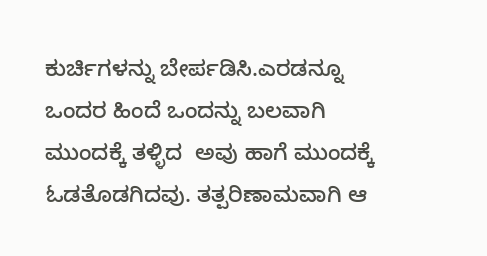ಕುರ್ಚಿಗಳನ್ನು ಬೇರ್ಪಡಿಸಿ.ಎರಡನ್ನೂ ಒಂದರ ಹಿಂದೆ ಒಂದನ್ನು ಬಲವಾಗಿ ಮುಂದಕ್ಕೆ ತಳ್ಳಿದ  ಅವು ಹಾಗೆ ಮುಂದಕ್ಕೆ ಓಡತೊಡಗಿದವು. ತತ್ಪರಿಣಾಮವಾಗಿ ಆ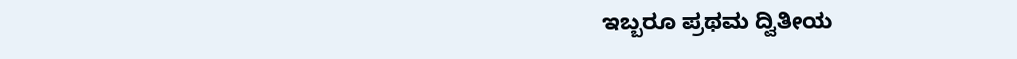ಇಬ್ಬರೂ ಪ್ರಥಮ ದ್ವಿತೀಯ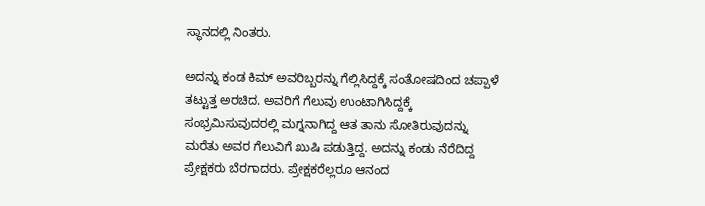ಸ್ಥಾನದಲ್ಲಿ ನಿಂತರು.

ಅದನ್ನು ಕಂಡ ಕಿಮ್ ಅವರಿಬ್ಬರನ್ನು ಗೆಲ್ಲಿಸಿದ್ದಕ್ಕೆ ಸಂತೋಷದಿಂದ ಚಪ್ಪಾಳೆ ತಟ್ಟುತ್ತ ಅರಚಿದ. ಅವರಿಗೆ ಗೆಲುವು ಉಂಟಾಗಿಸಿದ್ದಕ್ಕೆ ಸಂಭ್ರಮಿಸುವುದರಲ್ಲಿ ಮಗ್ನನಾಗಿದ್ದ ಆತ ತಾನು ಸೋತಿರುವುದನ್ನು ಮರೆತು ಅವರ ಗೆಲುವಿಗೆ ಖುಷಿ ಪಡುತ್ತಿದ್ದ. ಅದನ್ನು ಕಂಡು ನೆರೆದಿದ್ದ ಪ್ರೇಕ್ಷಕರು ಬೆರಗಾದರು. ಪ್ರೇಕ್ಷಕರೆಲ್ಲರೂ ಆನಂದ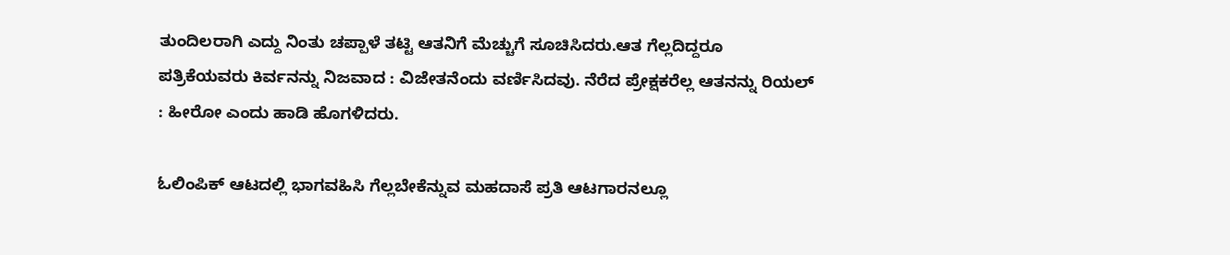ತುಂದಿಲರಾಗಿ ಎದ್ದು ನಿಂತು ಚಪ್ಪಾಳೆ ತಟ್ಟಿ ಆತನಿಗೆ ಮೆಚ್ಚುಗೆ ಸೂಚಿಸಿದರು.ಆತ ಗೆಲ್ಲದಿದ್ದರೂ ಪತ್ರಿಕೆಯವರು ಕಿರ್ವನನ್ನು ನಿಜವಾದ : ವಿಜೇತನೆಂದು ವರ್ಣಿಸಿದವು. ನೆರೆದ ಪ್ರೇಕ್ಷಕರೆಲ್ಲ ಆತನನ್ನು ರಿಯಲ್ : ಹೀರೋ ಎಂದು ಹಾಡಿ ಹೊಗಳಿದರು.

ಓಲಿಂಪಿಕ್ ಆಟದಲ್ಲಿ ಭಾಗವಹಿಸಿ ಗೆಲ್ಲಬೇಕೆನ್ನುವ ಮಹದಾಸೆ ಪ್ರತಿ ಆಟಗಾರನಲ್ಲೂ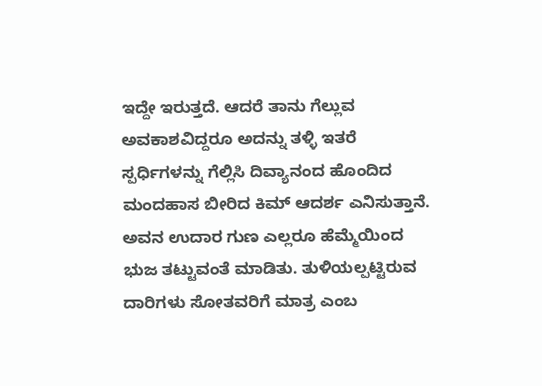ಇದ್ದೇ ಇರುತ್ತದೆ. ಆದರೆ ತಾನು ಗೆಲ್ಲುವ  ಅವಕಾಶವಿದ್ದರೂ ಅದನ್ನು ತಳ್ಳಿ ಇತರೆ ಸ್ಪರ್ಧಿಗಳನ್ನು ಗೆಲ್ಲಿಸಿ ದಿವ್ಯಾನಂದ ಹೊಂದಿದ ಮಂದಹಾಸ ಬೀರಿದ ಕಿಮ್ ಆದರ್ಶ ಎನಿಸುತ್ತಾನೆ. ಅವನ ಉದಾರ ಗುಣ ಎಲ್ಲರೂ ಹೆಮ್ಮೆಯಿಂದ ಭುಜ ತಟ್ಟುವಂತೆ ಮಾಡಿತು. ತುಳಿಯಲ್ಪಟ್ಟಿರುವ ದಾರಿಗಳು ಸೋತವರಿಗೆ ಮಾತ್ರ ಎಂಬ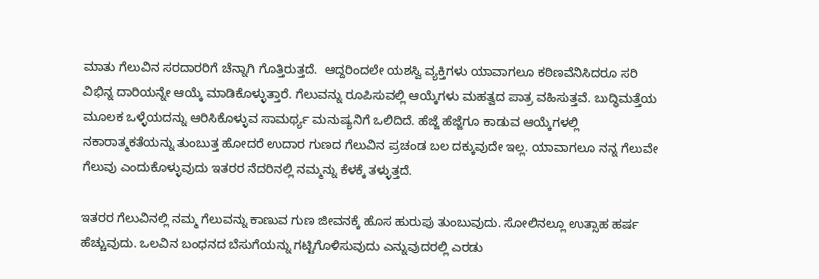ಮಾತು ಗೆಲುವಿನ ಸರದಾರರಿಗೆ ಚೆನ್ನಾಗಿ ಗೊತ್ತಿರುತ್ತದೆ.  ಆದ್ದರಿಂದಲೇ ಯಶಸ್ವಿ ವ್ಯಕ್ತಿಗಳು ಯಾವಾಗಲೂ ಕಠಿಣವೆನಿಸಿದರೂ ಸರಿ ವಿಭಿನ್ನ ದಾರಿಯನ್ನೇ ಆಯ್ಕೆ ಮಾಡಿಕೊಳ್ಳುತ್ತಾರೆ. ಗೆಲುವನ್ನು ರೂಪಿಸುವಲ್ಲಿ ಆಯ್ಕೆಗಳು ಮಹತ್ವದ ಪಾತ್ರ ವಹಿಸುತ್ತವೆ. ಬುದ್ಧಿಮತ್ತೆಯ ಮೂಲಕ ಒಳ್ಳೆಯದನ್ನು ಆರಿಸಿಕೊಳ್ಳುವ ಸಾಮರ್ಥ್ಯ ಮನುಷ್ಯನಿಗೆ ಒಲಿದಿದೆ. ಹೆಜ್ಜೆ ಹೆಜ್ಜೆಗೂ ಕಾಡುವ ಆಯ್ಕೆಗಳಲ್ಲಿ ನಕಾರಾತ್ಮಕತೆಯನ್ನು ತುಂಬುತ್ತ ಹೋದರೆ ಉದಾರ ಗುಣದ ಗೆಲುವಿನ ಪ್ರಚಂಡ ಬಲ ದಕ್ಕುವುದೇ ಇಲ್ಲ. ಯಾವಾಗಲೂ ನನ್ನ ಗೆಲುವೇ ಗೆಲುವು ಎಂದುಕೊಳ್ಳುವುದು ಇತರರ ನೆದರಿನಲ್ಲಿ ನಮ್ಮನ್ನು ಕೆಳಕ್ಕೆ ತಳ್ಳುತ್ತದೆ.

ಇತರರ ಗೆಲುವಿನಲ್ಲಿ ನಮ್ಮ ಗೆಲುವನ್ನು ಕಾಣುವ ಗುಣ ಜೀವನಕ್ಕೆ ಹೊಸ ಹುರುಪು ತುಂಬುವುದು. ಸೋಲಿನಲ್ಲೂ ಉತ್ಸಾಹ ಹರ್ಷ ಹೆಚ್ಚುವುದು. ಒಲವಿನ ಬಂಧನದ ಬೆಸುಗೆಯನ್ನು ಗಟ್ಟಿಗೊಳಿಸುವುದು ಎನ್ನುವುದರಲ್ಲಿ ಎರಡು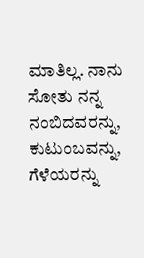ಮಾತಿಲ್ಲ. ನಾನು ಸೋತು ನನ್ನ ನಂಬಿದವರನ್ನು, ಕುಟುಂಬವನ್ನು, ಗೆಳೆಯರನ್ನು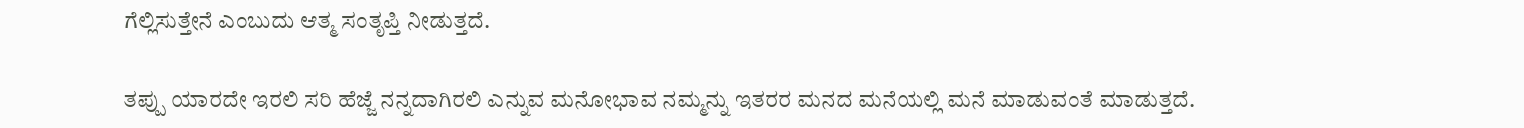ಗೆಲ್ಲಿಸುತ್ತೇನೆ ಎಂಬುದು ಆತ್ಮ ಸಂತೃಪ್ತಿ ನೀಡುತ್ತದೆ.

ತಪ್ಪು ಯಾರದೇ ಇರಲಿ ಸರಿ ಹೆಜ್ಜೆ ನನ್ನದಾಗಿರಲಿ ಎನ್ನುವ ಮನೋಭಾವ ನಮ್ಮನ್ನು ಇತರರ ಮನದ ಮನೆಯಲ್ಲಿ ಮನೆ ಮಾಡುವಂತೆ ಮಾಡುತ್ತದೆ.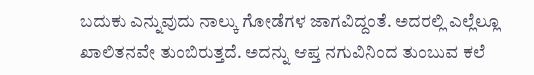ಬದುಕು ಎನ್ನುವುದು ನಾಲ್ಕು ಗೋಡೆಗಳ ಜಾಗವಿದ್ದಂತೆ. ಅದರಲ್ಲಿ ಎಲ್ಲೆಲ್ಲೂ ಖಾಲಿತನವೇ ತುಂಬಿರುತ್ತದೆ. ಅದನ್ನು ಆಪ್ತ ನಗುವಿನಿಂದ ತುಂಬುವ ಕಲೆ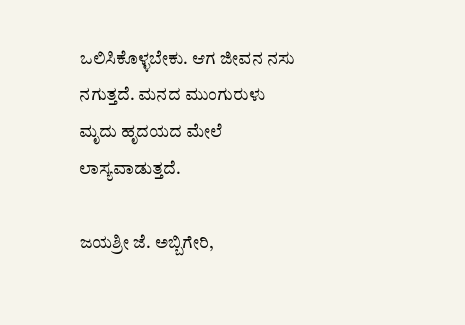ಒಲಿಸಿಕೊಳ್ಳಬೇಕು. ಆಗ ಜೀವನ ನಸು ನಗುತ್ತದೆ. ಮನದ ಮುಂಗುರುಳು ಮೃದು ಹೃದಯದ ಮೇಲೆ ಲಾಸ್ಯವಾಡುತ್ತದೆ.

ಜಯಶ್ರೀ ಜೆ. ಅಬ್ಬಿಗೇರಿ,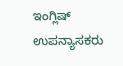ಇಂಗ್ಲಿಷ್ ಉಪನ್ಯಾಸಕರು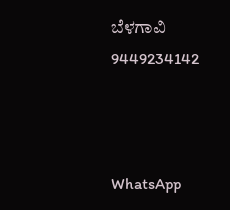ಬೆಳಗಾವಿ 9449234142



WhatsApp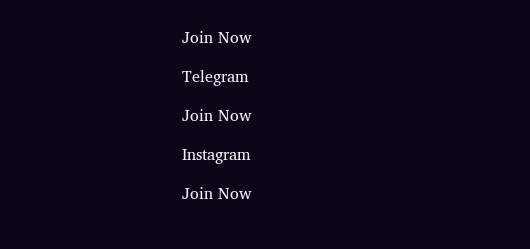Join Now

Telegram

Join Now

Instagram

Join Now